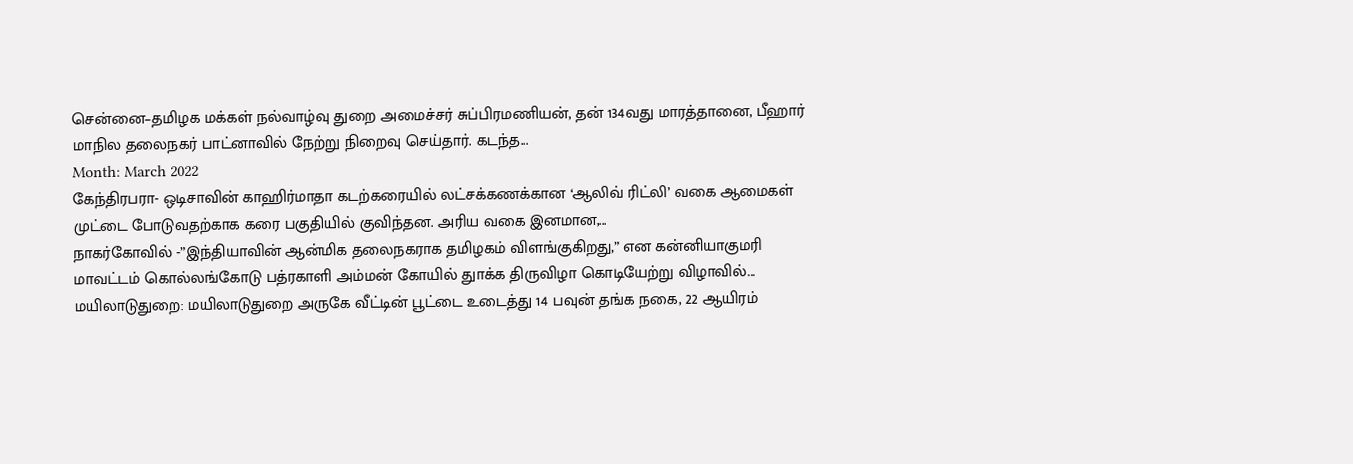சென்னை–தமிழக மக்கள் நல்வாழ்வு துறை அமைச்சர் சுப்பிரமணியன், தன் 134வது மாரத்தானை, பீஹார் மாநில தலைநகர் பாட்னாவில் நேற்று நிறைவு செய்தார். கடந்த...
Month: March 2022
கேந்திரபரா- ஒடிசாவின் காஹிர்மாதா கடற்கரையில் லட்சக்கணக்கான ‘ஆலிவ் ரிட்லி’ வகை ஆமைகள் முட்டை போடுவதற்காக கரை பகுதியில் குவிந்தன. அரிய வகை இனமான,...
நாகர்கோவில் -”இந்தியாவின் ஆன்மிக தலைநகராக தமிழகம் விளங்குகிறது,” என கன்னியாகுமரி மாவட்டம் கொல்லங்கோடு பத்ரகாளி அம்மன் கோயில் துாக்க திருவிழா கொடியேற்று விழாவில்...
மயிலாடுதுறை: மயிலாடுதுறை அருகே வீட்டின் பூட்டை உடைத்து 14 பவுன் தங்க நகை, 22 ஆயிரம்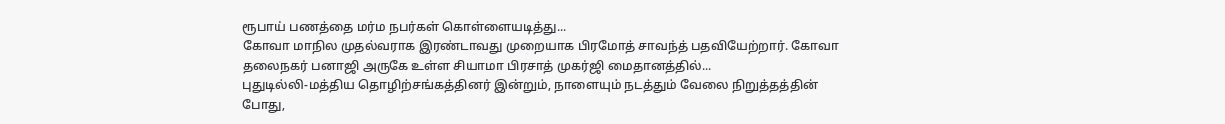ரூபாய் பணத்தை மர்ம நபர்கள் கொள்ளையடித்து...
கோவா மாநில முதல்வராக இரண்டாவது முறையாக பிரமோத் சாவந்த் பதவியேற்றார். கோவா தலைநகர் பனாஜி அருகே உள்ள சியாமா பிரசாத் முகர்ஜி மைதானத்தில்...
புதுடில்லி-மத்திய தொழிற்சங்கத்தினர் இன்றும், நாளையும் நடத்தும் வேலை நிறுத்தத்தின் போது,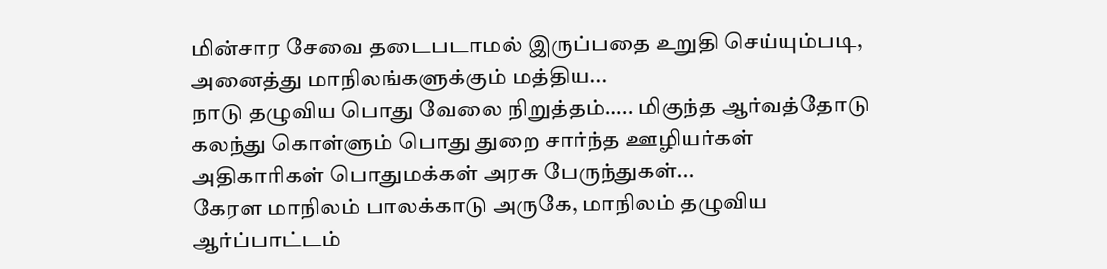மின்சார சேவை தடைபடாமல் இருப்பதை உறுதி செய்யும்படி, அனைத்து மாநிலங்களுக்கும் மத்திய...
நாடு தழுவிய பொது வேலை நிறுத்தம்….. மிகுந்த ஆர்வத்தோடு கலந்து கொள்ளும் பொது துறை சார்ந்த ஊழியர்கள் அதிகாரிகள் பொதுமக்கள் அரசு பேருந்துகள்...
கேரள மாநிலம் பாலக்காடு அருகே, மாநிலம் தழுவிய ஆர்ப்பாட்டம்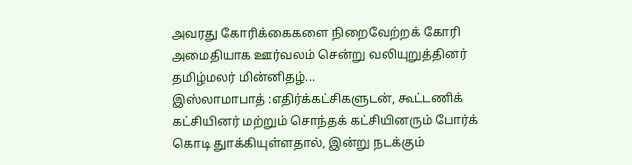அவரது கோரிக்கைகளை நிறைவேற்றக் கோரி அமைதியாக ஊர்வலம் சென்று வலியுறுத்தினர் தமிழ்மலர் மின்னிதழ்...
இஸ்லாமாபாத் :எதிர்க்கட்சிகளுடன், கூட்டணிக் கட்சியினர் மற்றும் சொந்தக் கட்சியினரும் போர்க் கொடி துாக்கியுள்ளதால், இன்று நடக்கும்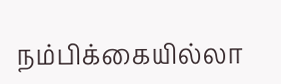நம்பிக்கையில்லா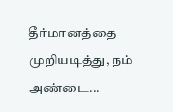தீர்மானத்தை முறியடித்து, நம் அண்டை...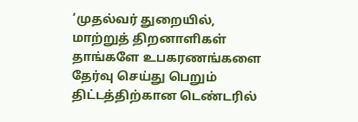‘முதல்வர் துறையில், மாற்றுத் திறனாளிகள் தாங்களே உபகரணங்களை தேர்வு செய்து பெறும் திட்டத்திற்கான டெண்டரில்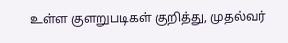உள்ள குளறுபடிகள் குறித்து, முதல்வர்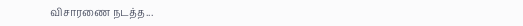விசாரணை நடத்த...